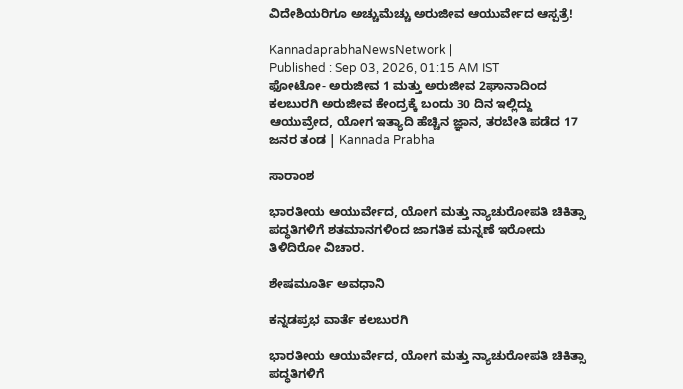ವಿದೇಶಿಯರಿಗೂ ಅಚ್ಚುಮೆಚ್ಚು ಅರುಜೀವ ಆಯುರ್ವೇದ ಆಸ್ಪತ್ರೆ!

KannadaprabhaNewsNetwork |
Published : Sep 03, 2026, 01:15 AM IST
ಫೋಟೋ- ಅರುಜೀವ 1 ಮತ್ತು ಅರುಜೀವ 2ಘಾನಾದಿಂದ ಕಲಬುರಗಿ ಅರುಜೀವ ಕೇಂದ್ರಕ್ಕೆ ಬಂದು 30 ದಿನ ಇಲ್ಲಿದ್ದು ಆಯುವ್ರೇದ, ಯೋಗ ಇತ್ಯಾದಿ ಹೆಚ್ಚಿನ ಜ್ಞಾನ, ತರಬೇತಿ ಪಡೆದ 17 ಜನರ ತಂಡ | Kannada Prabha

ಸಾರಾಂಶ

ಭಾರತೀಯ ಆಯುರ್ವೇದ, ಯೋಗ ಮತ್ತು ನ್ಯಾಚುರೋಪತಿ ಚಿಕಿತ್ಸಾ ಪದ್ಧತಿಗಳಿಗೆ ಶತಮಾನಗಳಿಂದ ಜಾಗತಿಕ ಮನ್ನಣೆ ಇರೋದು ತಿಳಿದಿರೋ ವಿಚಾರ.

ಶೇಷಮೂರ್ತಿ ಅವಧಾನಿ

ಕನ್ನಡಪ್ರಭ ವಾರ್ತೆ ಕಲಬುರಗಿ

ಭಾರತೀಯ ಆಯುರ್ವೇದ, ಯೋಗ ಮತ್ತು ನ್ಯಾಚುರೋಪತಿ ಚಿಕಿತ್ಸಾ ಪದ್ಧತಿಗಳಿಗೆ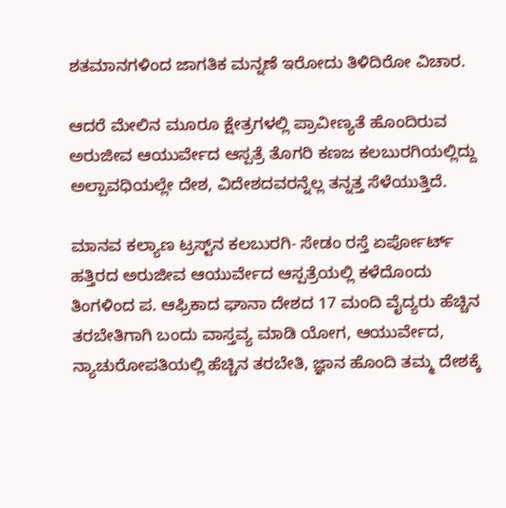ಶತಮಾನಗಳಿಂದ ಜಾಗತಿಕ ಮನ್ನಣೆ ಇರೋದು ತಿಳಿದಿರೋ ವಿಚಾರ.

ಆದರೆ ಮೇಲಿನ ಮೂರೂ ಕ್ಷೇತ್ರಗಳಲ್ಲಿ ಪ್ರಾವೀಣ್ಯತೆ ಹೊಂದಿರುವ ಅರುಜೀವ ಆಯುರ್ವೇದ ಆಸ್ಪತ್ರೆ ತೊಗರಿ ಕಣಜ ಕಲಬುರಗಿಯಲ್ಲಿದ್ದು ಅಲ್ಪಾವಧಿಯಲ್ಲೇ ದೇಶ, ವಿದೇಶದವರನ್ನೆಲ್ಲ ತನ್ನತ್ತ ಸೆಳೆಯುತ್ತಿದೆ.

ಮಾನವ ಕಲ್ಯಾಣ ಟ್ರಸ್ಟ್‌ನ ಕಲಬುರಗಿ- ಸೇಡಂ ರಸ್ತೆ ಏರ್ಪೋರ್ಟ್‌ ಹತ್ತಿರದ ಅರುಜೀವ ಆಯುರ್ವೇದ ಆಸ್ಪತ್ರೆಯಲ್ಲಿ ಕಳೆದೊಂದು ತಿಂಗಳಿಂದ ಪ. ಆಫ್ರಿಕಾದ ಘಾನಾ ದೇಶದ 17 ಮಂದಿ ವೈದ್ಯರು ಹೆಚ್ಚಿನ ತರಬೇತಿಗಾಗಿ ಬಂದು ವಾಸ್ತವ್ಯ ಮಾಡಿ ಯೋಗ, ಆಯುರ್ವೇದ, ನ್ಯಾಚುರೋಪತಿಯಲ್ಲಿ ಹೆಚ್ಚಿನ ತರಬೇತಿ, ಜ್ಞಾನ ಹೊಂದಿ ತಮ್ಮ ದೇಶಕ್ಕೆ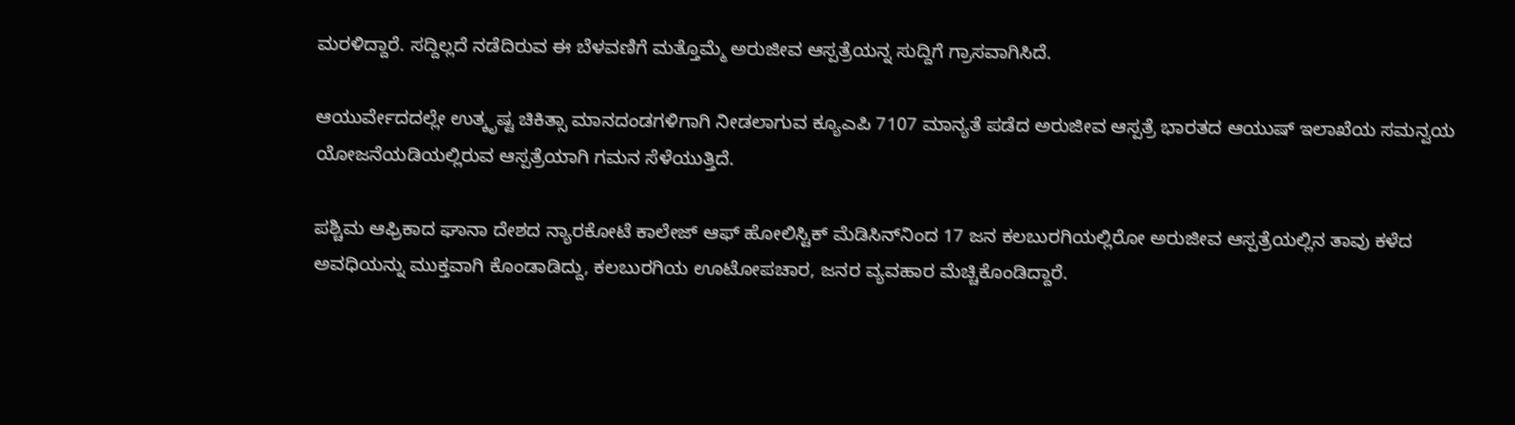ಮರಳಿದ್ದಾರೆ. ಸದ್ದಿಲ್ಲದೆ ನಡೆದಿರುವ ಈ ಬೆಳವಣಿಗೆ ಮತ್ತೊಮ್ಮೆ ಅರುಜೀವ ಆಸ್ಪತ್ರೆಯನ್ನ ಸುದ್ದಿಗೆ ಗ್ರಾಸವಾಗಿಸಿದೆ.

ಆಯುರ್ವೇದದಲ್ಲೇ ಉತ್ಕೃಷ್ಟ ಚಿಕಿತ್ಸಾ ಮಾನದಂಡಗಳಿಗಾಗಿ ನೀಡಲಾಗುವ ಕ್ಯೂಎಪಿ 7107 ಮಾನ್ಯತೆ ಪಡೆದ ಅರುಜೀವ ಆಸ್ಪತ್ರೆ ಭಾರತದ ಆಯುಷ್‌ ಇಲಾಖೆಯ ಸಮನ್ವಯ ಯೋಜನೆಯಡಿಯಲ್ಲಿರುವ ಆಸ್ಪತ್ರೆಯಾಗಿ ಗಮನ ಸೆಳೆಯುತ್ತಿದೆ.

ಪಶ್ಚಿಮ ಆಫ್ರಿಕಾದ ಘಾನಾ ದೇಶದ ನ್ಯಾರಕೋಟೆ ಕಾಲೇಜ್‌ ಆಫ್‌ ಹೋಲಿಸ್ಟಿಕ್‌ ಮೆಡಿಸಿನ್‌ನಿಂದ 17 ಜನ ಕಲಬುರಗಿಯಲ್ಲಿರೋ ಅರುಜೀವ ಆಸ್ಪತ್ರೆಯಲ್ಲಿನ ತಾವು ಕಳೆದ ಅವಧಿಯನ್ನು ಮುಕ್ತವಾಗಿ ಕೊಂಡಾಡಿದ್ದು, ಕಲಬುರಗಿಯ ಊಟೋಪಚಾರ, ಜನರ ವ್ಯವಹಾರ ಮೆಚ್ಚಿಕೊಂಡಿದ್ದಾರೆ.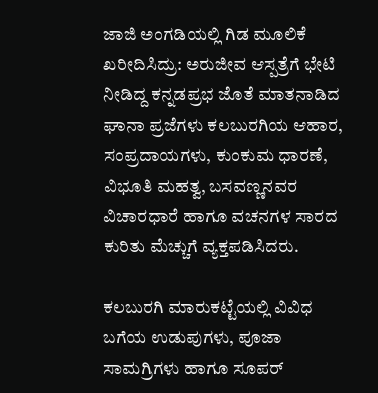ಜಾಜಿ ಅಂಗಡಿಯಲ್ಲಿ ಗಿಡ ಮೂಲಿಕೆ ಖರೀದಿಸಿದ್ರು: ಅರುಜೀವ ಆಸ್ಪತ್ರೆಗೆ ಭೇಟಿ ನೀಡಿದ್ದ ಕನ್ನಡಪ್ರಭ ಜೊತೆ ಮಾತನಾಡಿದ ಘಾನಾ ಪ್ರಜೆಗಳು ಕಲಬುರಗಿಯ ಆಹಾರ, ಸಂಪ್ರದಾಯಗಳು, ಕುಂಕುಮ ಧಾರಣೆ, ವಿಭೂತಿ ಮಹತ್ವ, ಬಸವಣ್ಣನವರ ವಿಚಾರಧಾರೆ ಹಾಗೂ ವಚನಗಳ ಸಾರದ ಕುರಿತು ಮೆಚ್ಚುಗೆ ವ್ಯಕ್ತಪಡಿಸಿದರು.

ಕಲಬುರಗಿ ಮಾರುಕಟ್ಟೆಯಲ್ಲಿ ವಿವಿಧ ಬಗೆಯ ಉಡುಪುಗಳು, ಪೂಜಾ ಸಾಮಗ್ರಿಗಳು ಹಾಗೂ ಸೂಪರ್‌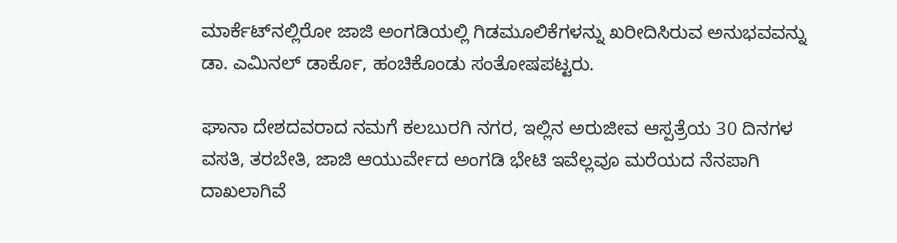ಮಾರ್ಕೆಟ್‌ನಲ್ಲಿರೋ ಜಾಜಿ ಅಂಗಡಿಯಲ್ಲಿ ಗಿಡಮೂಲಿಕೆಗಳನ್ನು ಖರೀದಿಸಿರುವ ಅನುಭವವನ್ನು ಡಾ. ಎಮಿನಲ್ ಡಾರ್ಕೊ, ಹಂಚಿಕೊಂಡು ಸಂತೋಷಪಟ್ಟರು.

ಘಾನಾ ದೇಶದವರಾದ ನಮಗೆ ಕಲಬುರಗಿ ನಗರ, ಇಲ್ಲಿನ ಅರುಜೀವ ಆಸ್ಪತ್ರೆಯ 30 ದಿನಗಳ ವಸತಿ, ತರಬೇತಿ, ಜಾಜಿ ಆಯುರ್ವೇದ ಅಂಗಡಿ ಭೇಟಿ ಇವೆಲ್ಲವೂ ಮರೆಯದ ನೆನಪಾಗಿ ದಾಖಲಾಗಿವೆ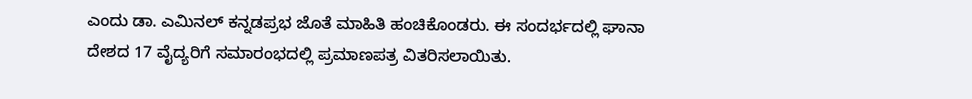ಎಂದು ಡಾ. ಎಮಿನಲ್‌ ಕನ್ನಡಪ್ರಭ ಜೊತೆ ಮಾಹಿತಿ ಹಂಚಿಕೊಂಡರು. ಈ ಸಂದರ್ಭದಲ್ಲಿ ಘಾನಾ ದೇಶದ 17 ವೈದ್ಯರಿಗೆ ಸಮಾರಂಭದಲ್ಲಿ ಪ್ರಮಾಣಪತ್ರ ವಿತರಿಸಲಾಯಿತು.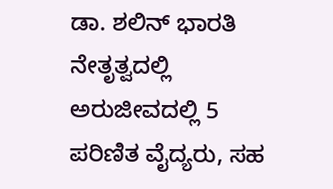ಡಾ. ಶಲಿನ್‌ ಭಾರತಿ ನೇತೃತ್ವದಲ್ಲಿ ಅರುಜೀವದಲ್ಲಿ 5 ಪರಿಣಿತ ವೈದ್ಯರು, ಸಹ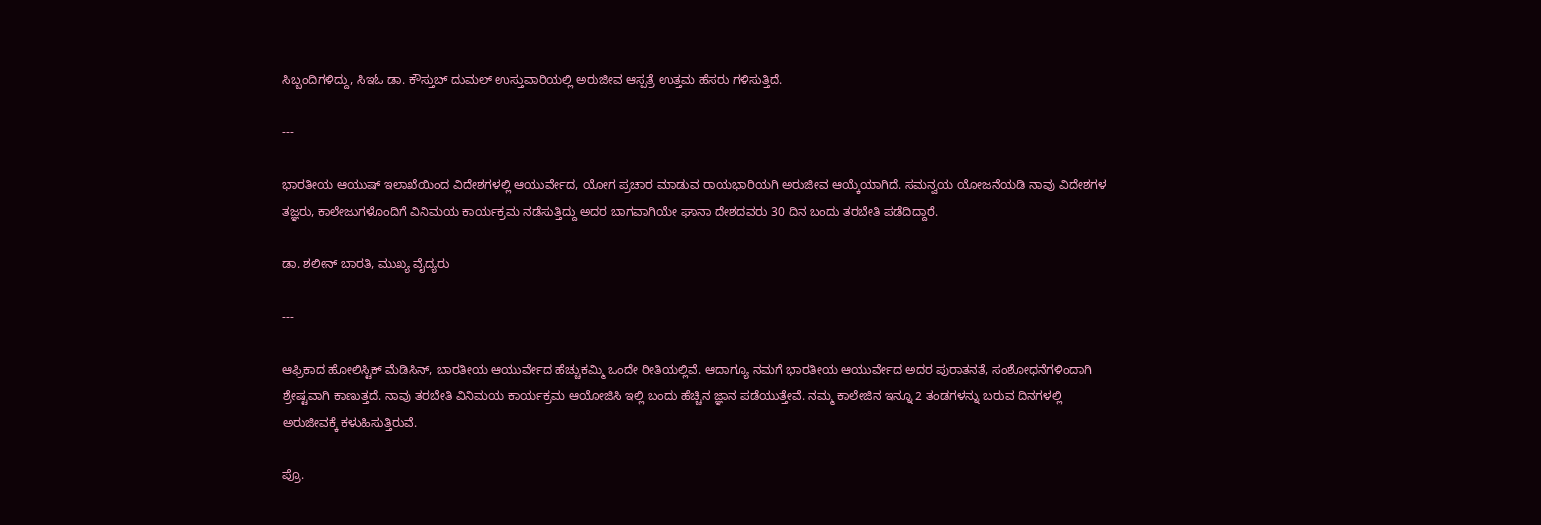ಸಿಬ್ಬಂದಿಗಳಿದ್ದು, ಸಿಇಓ ಡಾ. ಕೌಸ್ತುಬ್ ದುಮಲ್ ಉಸ್ತುವಾರಿಯಲ್ಲಿ ಅರುಜೀವ ಆಸ್ಪತ್ರೆ ಉತ್ತಮ ಹೆಸರು ಗಳಿಸುತ್ತಿದೆ.

---

ಭಾರತೀಯ ಆಯುಷ್‌ ಇಲಾಖೆಯಿಂದ ವಿದೇಶಗಳಲ್ಲಿ ಆಯುರ್ವೇದ, ಯೋಗ ಪ್ರಚಾರ ಮಾಡುವ ರಾಯಭಾರಿಯಗಿ ಅರುಜೀವ ಆಯ್ಕೆಯಾಗಿದೆ. ಸಮನ್ವಯ ಯೋಜನೆಯಡಿ ನಾವು ವಿದೇಶಗಳ ತಜ್ಞರು, ಕಾಲೇಜುಗಳೊಂದಿಗೆ ವಿನಿಮಯ ಕಾರ್ಯಕ್ರಮ ನಡೆಸುತ್ತಿದ್ದು ಅದರ ಬಾಗವಾಗಿಯೇ ಘಾನಾ ದೇಶದವರು 30 ದಿನ ಬಂದು ತರಬೇತಿ ಪಡೆದಿದ್ದಾರೆ.

ಡಾ. ಶಲೀನ್‌ ಬಾರತಿ, ಮುಖ್ಯ ವೈದ್ಯರು

---

ಆಫ್ರಿಕಾದ ಹೋಲಿಸ್ಟಿಕ್‌ ಮೆಡಿಸಿನ್‌, ಬಾರತೀಯ ಆಯುರ್ವೇದ ಹೆಚ್ಚುಕಮ್ಮಿ ಒಂದೇ ರೀತಿಯಲ್ಲಿವೆ. ಆದಾಗ್ಯೂ ನಮಗೆ ಭಾರತೀಯ ಆಯುರ್ವೇದ ಅದರ ಪುರಾತನತೆ, ಸಂಶೋಧನೆಗಳಿಂದಾಗಿ ಶ್ರೇಷ್ಟವಾಗಿ ಕಾಣುತ್ತದೆ. ನಾವು ತರಬೇತಿ ವಿನಿಮಯ ಕಾರ್ಯಕ್ರಮ ಆಯೋಜಿಸಿ ಇಲ್ಲಿ ಬಂದು ಹೆಚ್ಚಿನ ಜ್ಞಾನ ಪಡೆಯುತ್ತೇವೆ. ನಮ್ಮ ಕಾಲೇಜಿನ ಇನ್ನೂ 2 ತಂಡಗಳನ್ನು ಬರುವ ದಿನಗಳಲ್ಲಿ ಅರುಜೀವಕ್ಕೆ ಕಳುಹಿಸುತ್ತಿರುವೆ.

ಪ್ರೊ.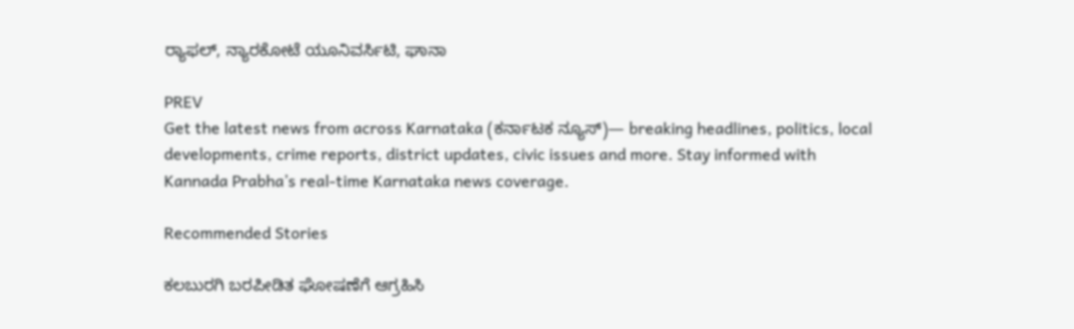ರ್‍ಯಾಫಲ್‌, ನ್ಯಾರಕೋಟೆ ಯೂನಿವರ್ಸಿಟಿ, ಘಾನಾ

PREV
Get the latest news from across Karnataka (ಕರ್ನಾಟಕ ನ್ಯೂಸ್)— breaking headlines, politics, local developments, crime reports, district updates, civic issues and more. Stay informed with Kannada Prabha’s real‑time Karnataka news coverage.

Recommended Stories

ಕಲಬುರಗಿ ಬರಪೀಡಿತ ಘೋಷಣೆಗೆ ಆಗ್ರಹಿಸಿ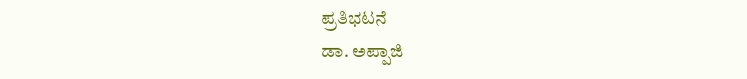ಪ್ರತಿಭಟನೆ
ಡಾ. ಅಪ್ಪಾಜಿ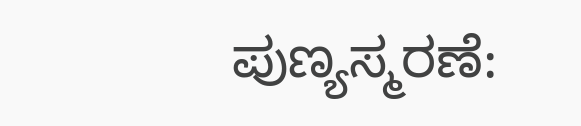ಪುಣ್ಯಸ್ಮರಣೆ: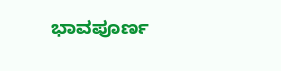ಭಾವಪೂರ್ಣ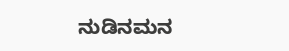ನುಡಿನಮನ